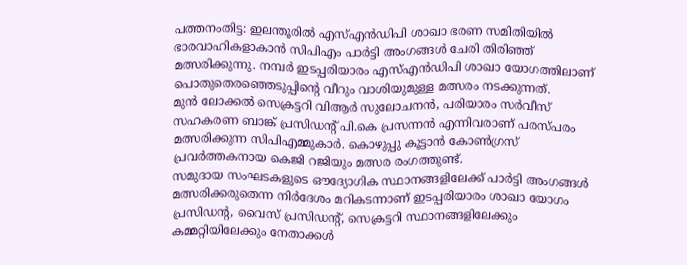പത്തനംതിട്ട: ഇലന്തൂരിൽ എസ്എൻഡിപി ശാഖാ ഭരണ സമിതിയിൽ ഭാരവാഹികളാകാൻ സിപിഎം പാർട്ടി അംഗങ്ങൾ ചേരി തിരിഞ്ഞ് മത്സരിക്കുന്നു. നമ്പർ ഇടപ്പരിയാരം എസ്എൻഡിപി ശാഖാ യോഗത്തിലാണ് പൊതുതെരഞ്ഞെടുപ്പിന്റെ വീറും വാശിയുമുള്ള മത്സരം നടക്കുന്നത്.
മുൻ ലോക്കൽ സെക്രട്ടറി വിആർ സുലോചനൻ, പരിയാരം സർവീസ് സഹകരണ ബാങ്ക് പ്രസിഡന്റ് പി.കെ പ്രസന്നൻ എന്നിവരാണ് പരസ്പരം മത്സരിക്കുന്ന സിപിഎമ്മുകാർ. കൊഴുപ്പു കൂട്ടാൻ കോൺഗ്രസ് പ്രവർത്തകനായ കെജി റജിയും മത്സര രംഗത്തുണ്ട്.
സമുദായ സംഘടകളുടെ ഔദ്യോഗിക സ്ഥാനങ്ങളിലേക്ക് പാർട്ടി അംഗങ്ങൾ മത്സരിക്കരുതെന്ന നിർദേശം മറികടന്നാണ് ഇടപ്പരിയാരം ശാഖാ യോഗം പ്രസിഡന്റ, വൈസ് പ്രസിഡന്റ്, സെക്രട്ടറി സ്ഥാനങ്ങളിലേക്കും കമ്മറ്റിയിലേക്കും നേതാക്കൾ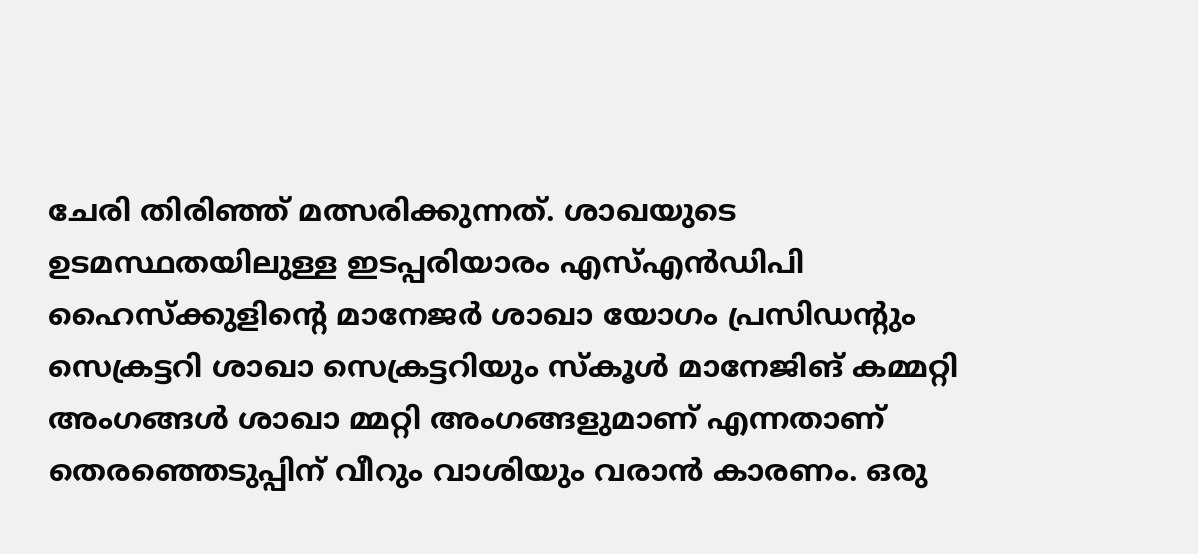ചേരി തിരിഞ്ഞ് മത്സരിക്കുന്നത്. ശാഖയുടെ ഉടമസ്ഥതയിലുള്ള ഇടപ്പരിയാരം എസ്എൻഡിപി ഹൈസ്ക്കുളിന്റെ മാനേജർ ശാഖാ യോഗം പ്രസിഡന്റും സെക്രട്ടറി ശാഖാ സെക്രട്ടറിയും സ്കൂൾ മാനേജിങ് കമ്മറ്റി അംഗങ്ങൾ ശാഖാ മ്മറ്റി അംഗങ്ങളുമാണ് എന്നതാണ് തെരഞ്ഞെടുപ്പിന് വീറും വാശിയും വരാൻ കാരണം. ഒരു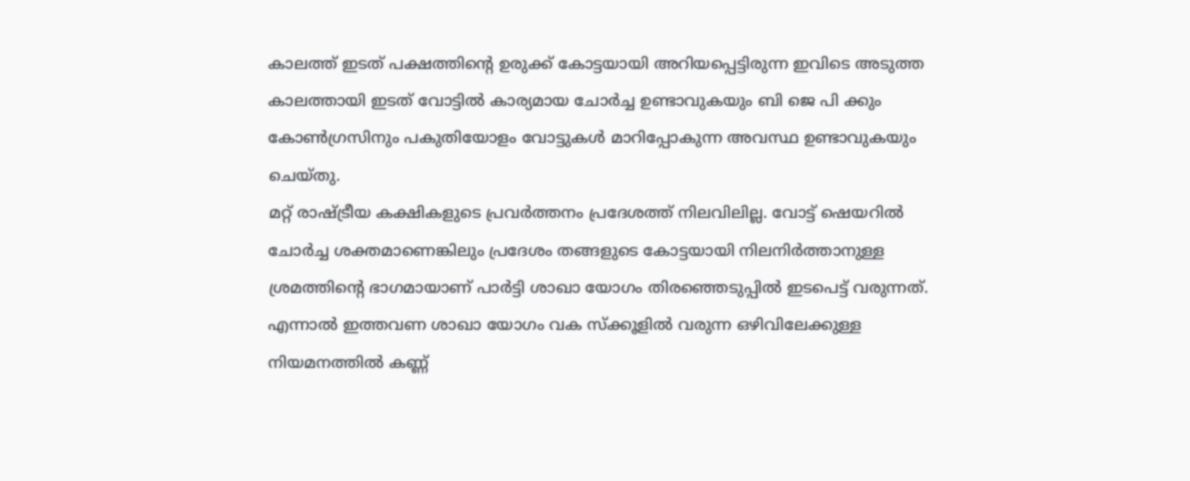കാലത്ത് ഇടത് പക്ഷത്തിന്റെ ഉരുക്ക് കോട്ടയായി അറിയപ്പെട്ടിരുന്ന ഇവിടെ അടുത്ത കാലത്തായി ഇടത് വോട്ടിൽ കാര്യമായ ചോർച്ച ഉണ്ടാവുകയും ബി ജെ പി ക്കും കോൺഗ്രസിനും പകുതിയോളം വോട്ടുകൾ മാറിപ്പോകുന്ന അവസ്ഥ ഉണ്ടാവുകയും ചെയ്തു.
മറ്റ് രാഷ്ട്രീയ കക്ഷികളുടെ പ്രവർത്തനം പ്രദേശത്ത് നിലവിലില്ല. വോട്ട് ഷെയറിൽ ചോർച്ച ശക്തമാണെങ്കിലും പ്രദേശം തങ്ങളുടെ കോട്ടയായി നിലനിർത്താനുള്ള ശ്രമത്തിന്റെ ഭാഗമായാണ് പാർട്ടി ശാഖാ യോഗം തിരഞ്ഞെടുപ്പിൽ ഇടപെട്ട് വരുന്നത്. എന്നാൽ ഇത്തവണ ശാഖാ യോഗം വക സ്ക്കൂളിൽ വരുന്ന ഒഴിവിലേക്കുള്ള നിയമനത്തിൽ കണ്ണ്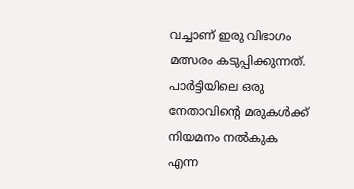വച്ചാണ് ഇരു വിഭാഗം മത്സരം കടുപ്പിക്കുന്നത്. പാർട്ടിയിലെ ഒരു നേതാവിന്റെ മരുകൾക്ക് നിയമനം നൽകുക എന്ന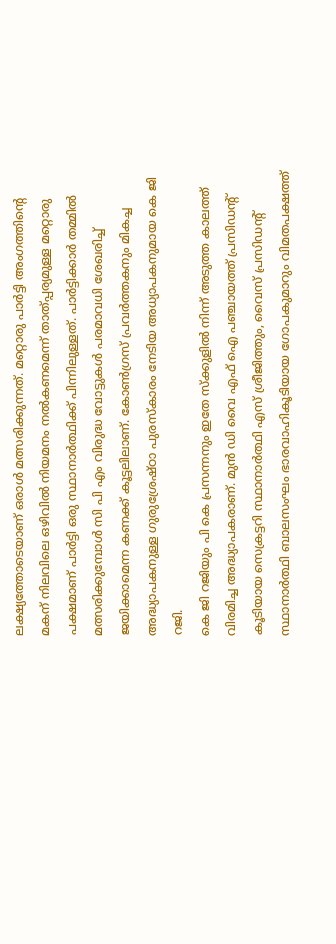ലക്ഷ്യത്തോടെയാണ് ഒരാൾ മത്സരിക്കുന്നത്. മറ്റൊരു പാർട്ടി അംഗത്തിന്റെ മകന് നിലവിലെ ഒഴിവിൽ നിയമനം നൽകണമെന്ന് താത്പ്പര്യമുള്ള മറ്റൊരു പക്ഷമാണ് പാർട്ടി ഒരു സ്ഥാനാർത്ഥിക്ക് പിന്നിലുള്ളത്. പാർട്ടിക്കാർ തമ്മിൽ മത്സരിക്കുമ്പോൾ സി പി എം വിരുദ്ധ വോട്ടുകൾ പരമാവധി ശേഖരിച്ച് ജയിക്കാമെന്ന കണക്ക് കൂട്ടലിലാണ്. കോൺഗ്രസ് പ്രവർത്തകനും മികച്ച അദ്ധ്യാപകനുള്ള ഗുരുശ്രേഷ്ഠാ പുരസ്കാരം നേടിയ അധ്യാപകനുമായ കെ ജി റജി.
കെ ജി റജിയും പി കെ പ്രസന്നനും ഇതേ സ്ക്കുളിൽ നിന്ന് അടുത്ത കാലത്ത് വിരമിച്ച അദ്ധ്യാപകരാണ്. മുൻ ഡി വൈ എഫ് ഐ പഞ്ചായത്ത് പ്രസിഡന്റ് കൂടിയായ സെക്രട്ടറി സ്ഥാനാർത്ഥി എസ് ശ്രീജിത്തും, വൈസ് പ്രസിഡന്റ് സ്ഥാനാർത്ഥി ബാലസംഘം ഭാരവാഹികൂടിയായ ഗോപകുമാറും വിമതപക്ഷത്ത്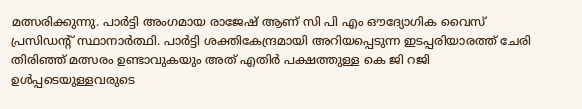മത്സരിക്കുന്നു. പാർട്ടി അംഗമായ രാജേഷ് ആണ് സി പി എം ഔദ്യോഗിക വൈസ് പ്രസിഡന്റ് സ്ഥാനാർത്ഥി. പാർട്ടി ശക്തികേന്ദ്രമായി അറിയപ്പെടുന്ന ഇടപ്പരിയാരത്ത് ചേരി തിരിഞ്ഞ് മത്സരം ഉണ്ടാവുകയും അത് എതിർ പക്ഷത്തുള്ള കെ ജി റജി ഉൾപ്പടെയുള്ളവരുടെ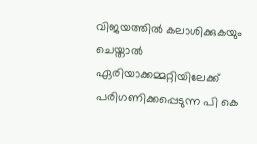വിജയത്തിൽ കലാശിക്കുകയും ചെയ്താൽ ഏരിയാക്കമ്മറ്റിയിലേക്ക് പരിഗണിക്കപ്പെടുന്ന പി കെ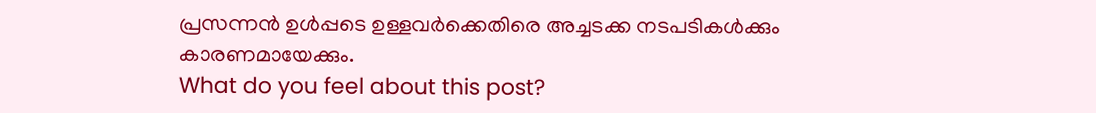പ്രസന്നൻ ഉൾപ്പടെ ഉള്ളവർക്കെതിരെ അച്ചടക്ക നടപടികൾക്കും കാരണമായേക്കും.
What do you feel about this post?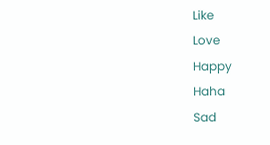Like
Love
Happy
Haha
Sad